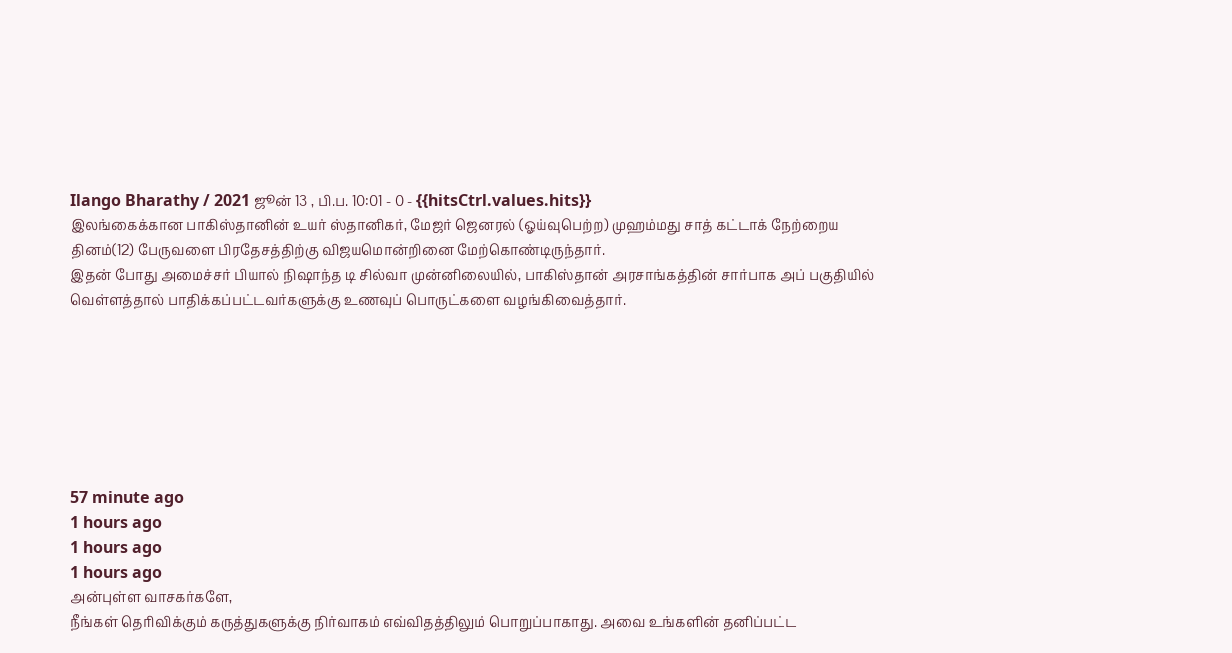Ilango Bharathy / 2021 ஜூன் 13 , பி.ப. 10:01 - 0 - {{hitsCtrl.values.hits}}
இலங்கைக்கான பாகிஸ்தானின் உயர் ஸ்தானிகர், மேஜர் ஜெனரல் (ஓய்வுபெற்ற) முஹம்மது சாத் கட்டாக் நேற்றைய தினம்(12) பேருவளை பிரதேசத்திற்கு விஜயமொன்றினை மேற்கொண்டிருந்தார்.
இதன் போது அமைச்சர் பியால் நிஷாந்த டி சில்வா முன்னிலையில், பாகிஸ்தான் அரசாங்கத்தின் சார்பாக அப் பகுதியில் வெள்ளத்தால் பாதிக்கப்பட்டவர்களுக்கு உணவுப் பொருட்களை வழங்கிவைத்தார்.







57 minute ago
1 hours ago
1 hours ago
1 hours ago
அன்புள்ள வாசகர்களே,
நீங்கள் தெரிவிக்கும் கருத்துகளுக்கு நிர்வாகம் எவ்விதத்திலும் பொறுப்பாகாது. அவை உங்களின் தனிப்பட்ட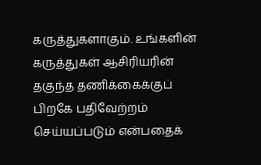கருத்துகளாகும். உங்களின் கருத்துகள் ஆசிரியரின் தகுந்த தணிக்கைக்குப் பிறகே பதிவேற்றம் செய்யப்படும் என்பதைக்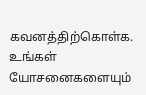கவனத்திற்கொள்க. உங்கள் யோசனைகளையும்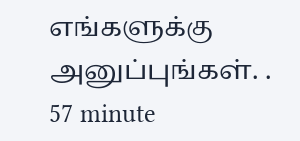எங்களுக்கு அனுப்புங்கள். .
57 minute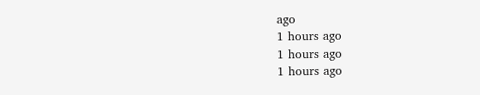ago
1 hours ago
1 hours ago
1 hours ago